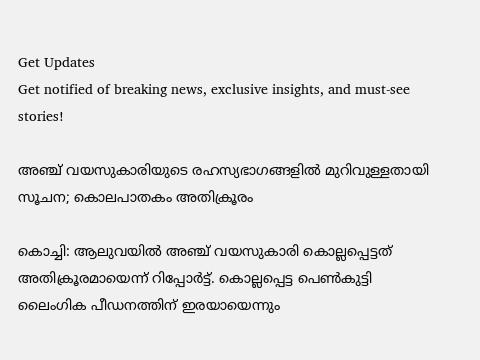Get Updates
Get notified of breaking news, exclusive insights, and must-see stories!

അഞ്ച് വയസുകാരിയുടെ രഹസ്യഭാഗങ്ങളില്‍ മുറിവുള്ളതായി സൂചന; കൊലപാതകം അതിക്രൂരം

കൊച്ചി: ആലുവയില്‍ അഞ്ച് വയസുകാരി കൊല്ലപ്പെട്ടത് അതിക്രൂരമായെന്ന് റിപ്പോര്‍ട്ട്. കൊല്ലപ്പെട്ട പെണ്‍കുട്ടി ലൈംഗിക പീഡനത്തിന് ഇരയായെന്നും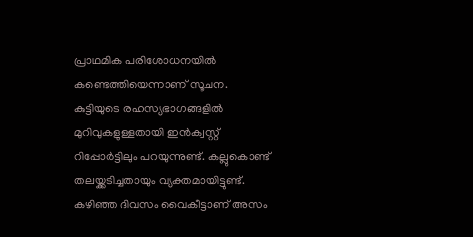പ്രാഥമിക പരിശോധനയില്‍ കണ്ടെത്തിയെന്നാണ് സൂചന. കുട്ടിയുടെ രഹസ്യഭാഗങ്ങളില്‍ മുറിവുകളുള്ളതായി ഇന്‍ക്വസ്റ്റ് റിപ്പോര്‍ട്ടിലും പറയുന്നുണ്ട്. കല്ലുകൊണ്ട് തലയ്ക്കടിച്ചതായും വ്യക്തമായിട്ടുണ്ട്. കഴിഞ്ഞ ദിവസം വൈകീട്ടാണ് അസം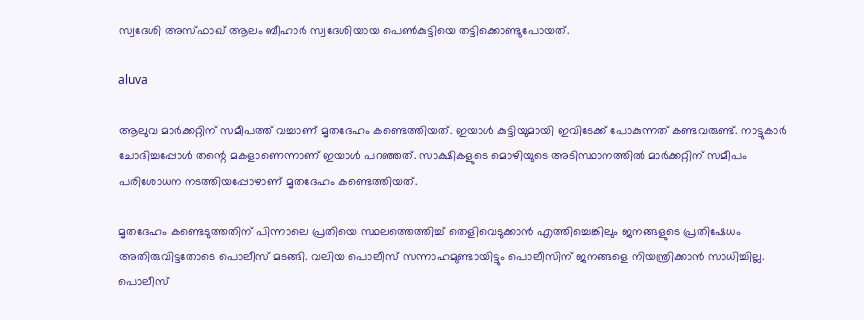സ്വദേശി അസ്ഫാഖ് ആലം ബീഹാര്‍ സ്വദേശിയായ പെണ്‍കുട്ടിയെ തട്ടിക്കൊണ്ടുപോയത്.

aluva

ആലുവ മാര്‍ക്കറ്റിന് സമീപത്ത് വച്ചാണ് മൃതദേഹം കണ്ടെത്തിയത്. ഇയാള്‍ കുട്ടിയുമായി ഇവിടേക്ക് പോകുന്നത് കണ്ടവരുണ്ട്. നാട്ടുകാര്‍ ചോദിച്ചപ്പോള്‍ തന്റെ മകളാണെന്നാണ് ഇയാള്‍ പറഞ്ഞത്. സാക്ഷികളുടെ മൊഴിയുടെ അടിസ്ഥാനത്തില്‍ മാര്‍ക്കറ്റിന് സമീപം പരിശോധന നടത്തിയപ്പോഴാണ് മൃതദേഹം കണ്ടെത്തിയത്.

മൃതദേഹം കണ്ടെടുത്തതിന് പിന്നാലെ പ്രതിയെ സ്ഥലത്തെത്തിച്ച് തെളിവെടുക്കാന്‍ എത്തിച്ചെങ്കിലും ജനങ്ങളുടെ പ്രതിഷേധം അതിരുവിട്ടതോടെ പൊലീസ് മടങ്ങി. വലിയ പൊലീസ് സന്നാഹമുണ്ടായിട്ടും പൊലീസിന് ജനങ്ങളെ നിയന്ത്രിക്കാന്‍ സാധിച്ചില്ല. പൊലീസ്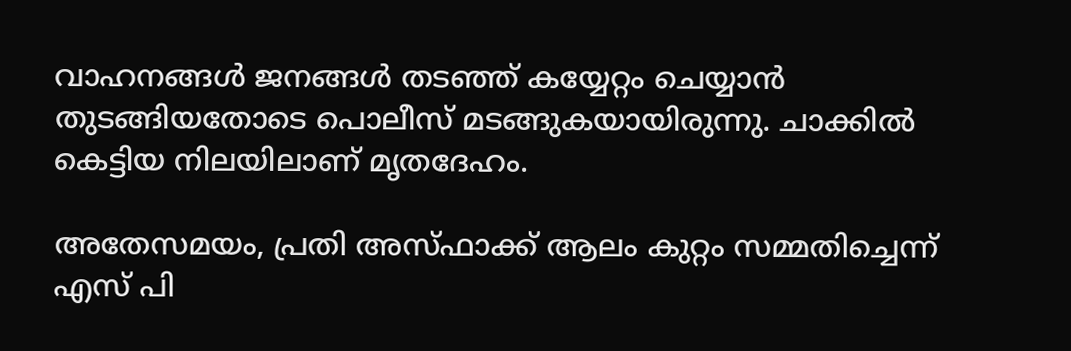വാഹനങ്ങള്‍ ജനങ്ങള്‍ തടഞ്ഞ് കയ്യേറ്റം ചെയ്യാന്‍ തുടങ്ങിയതോടെ പൊലീസ് മടങ്ങുകയായിരുന്നു. ചാക്കില്‍ കെട്ടിയ നിലയിലാണ് മൃതദേഹം.

അതേസമയം, പ്രതി അസ്ഫാക്ക് ആലം കുറ്റം സമ്മതിച്ചെന്ന് എസ് പി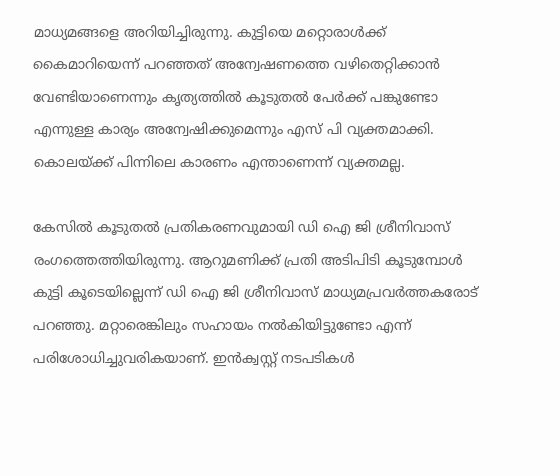മാധ്യമങ്ങളെ അറിയിച്ചിരുന്നു. കുട്ടിയെ മറ്റൊരാള്‍ക്ക് കൈമാറിയെന്ന് പറഞ്ഞത് അന്വേഷണത്തെ വഴിതെറ്റിക്കാന്‍ വേണ്ടിയാണെന്നും കൃത്യത്തില്‍ കൂടുതല്‍ പേര്‍ക്ക് പങ്കുണ്ടോ എന്നുള്ള കാര്യം അന്വേഷിക്കുമെന്നും എസ് പി വ്യക്തമാക്കി. കൊലയ്ക്ക് പിന്നിലെ കാരണം എന്താണെന്ന് വ്യക്തമല്ല.

കേസില്‍ കൂടുതല്‍ പ്രതികരണവുമായി ഡി ഐ ജി ശ്രീനിവാസ് രംഗത്തെത്തിയിരുന്നു. ആറുമണിക്ക് പ്രതി അടിപിടി കൂടുമ്പോള്‍ കുട്ടി കൂടെയില്ലെന്ന് ഡി ഐ ജി ശ്രീനിവാസ് മാധ്യമപ്രവര്‍ത്തകരോട് പറഞ്ഞു. മറ്റാരെങ്കിലും സഹായം നല്‍കിയിട്ടുണ്ടോ എന്ന് പരിശോധിച്ചുവരികയാണ്. ഇന്‍ക്വസ്റ്റ് നടപടികള്‍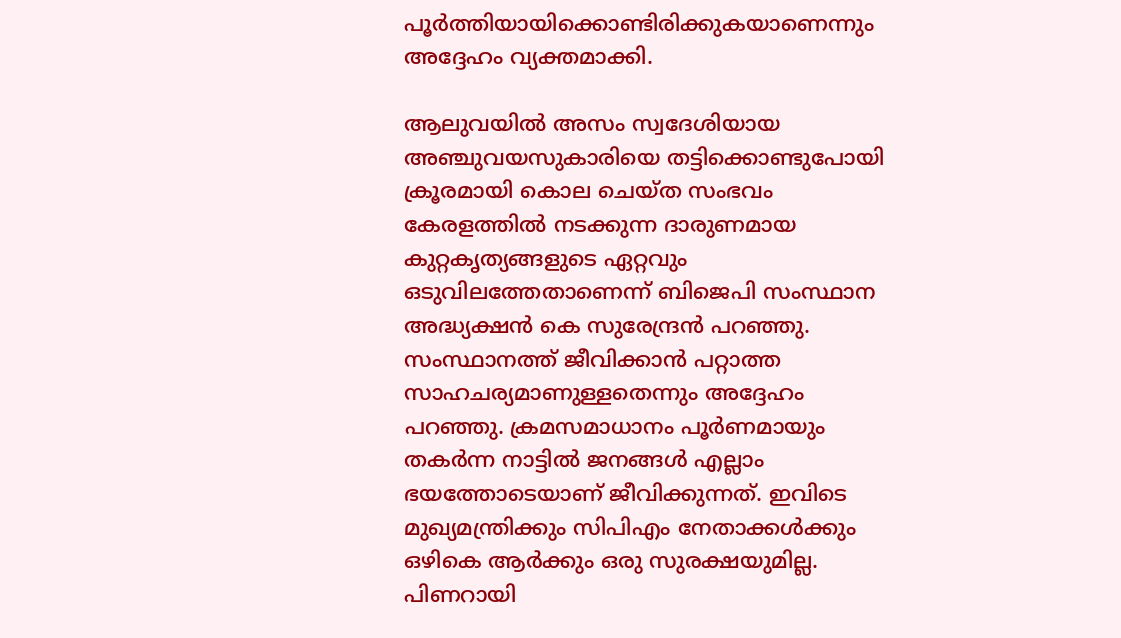പൂര്‍ത്തിയായിക്കൊണ്ടിരിക്കുകയാണെന്നും അദ്ദേഹം വ്യക്തമാക്കി.

ആലുവയില്‍ അസം സ്വദേശിയായ അഞ്ചുവയസുകാരിയെ തട്ടിക്കൊണ്ടുപോയി ക്രൂരമായി കൊല ചെയ്ത സംഭവം കേരളത്തില്‍ നടക്കുന്ന ദാരുണമായ കുറ്റകൃത്യങ്ങളുടെ ഏറ്റവും ഒടുവിലത്തേതാണെന്ന് ബിജെപി സംസ്ഥാന അദ്ധ്യക്ഷന്‍ കെ സുരേന്ദ്രന്‍ പറഞ്ഞു. സംസ്ഥാനത്ത് ജീവിക്കാന്‍ പറ്റാത്ത സാഹചര്യമാണുള്ളതെന്നും അദ്ദേഹം പറഞ്ഞു. ക്രമസമാധാനം പൂര്‍ണമായും തകര്‍ന്ന നാട്ടില്‍ ജനങ്ങള്‍ എല്ലാം ഭയത്തോടെയാണ് ജീവിക്കുന്നത്. ഇവിടെ മുഖ്യമന്ത്രിക്കും സിപിഎം നേതാക്കള്‍ക്കും ഒഴികെ ആര്‍ക്കും ഒരു സുരക്ഷയുമില്ല. പിണറായി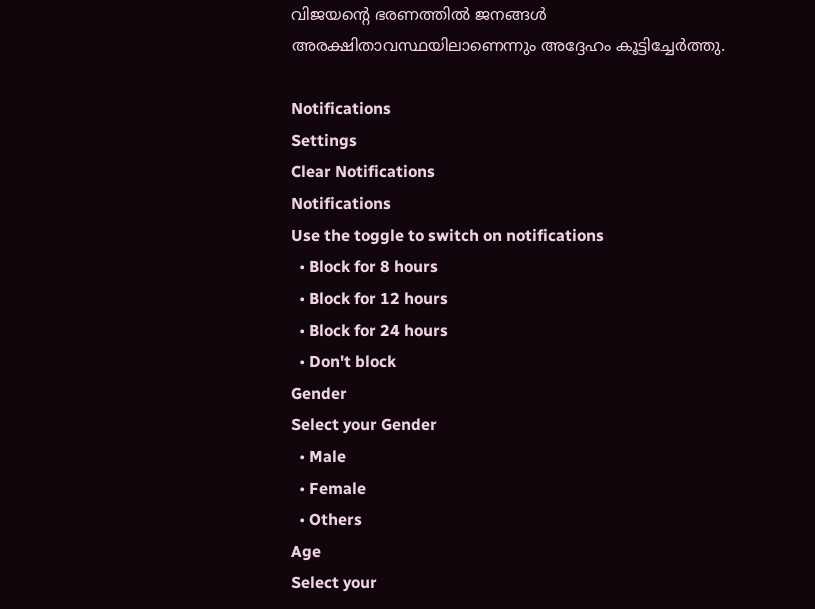വിജയന്റെ ഭരണത്തില്‍ ജനങ്ങള്‍ അരക്ഷിതാവസ്ഥയിലാണെന്നും അദ്ദേഹം കൂട്ടിച്ചേര്‍ത്തു.

Notifications
Settings
Clear Notifications
Notifications
Use the toggle to switch on notifications
  • Block for 8 hours
  • Block for 12 hours
  • Block for 24 hours
  • Don't block
Gender
Select your Gender
  • Male
  • Female
  • Others
Age
Select your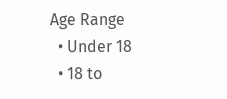Age Range
  • Under 18
  • 18 to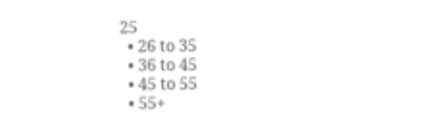25
  • 26 to 35
  • 36 to 45
  • 45 to 55
  • 55+